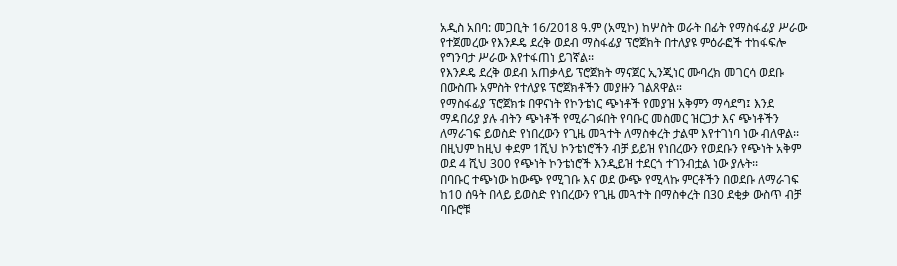አዲስ አበባ: መጋቢት 16/2018 ዓ.ም (አሚኮ) ከሦስት ወራት በፊት የማስፋፊያ ሥራው የተጀመረው የእንዶዴ ደረቅ ወደብ ማስፋፊያ ፕሮጀክት በተለያዩ ምዕራፎች ተከፋፍሎ የግንባታ ሥራው እየተፋጠነ ይገኛል፡፡
የእንዶዴ ደረቅ ወደብ አጠቃላይ ፕሮጀክት ማናጀር ኢንጂነር ሙባረክ መገርሳ ወደቡ በውስጡ አምስት የተለያዩ ፕሮጀክቶችን መያዙን ገልጸዋል።
የማስፋፊያ ፕሮጀክቱ በዋናነት የኮንቴነር ጭነቶች የመያዝ አቅምን ማሳደግ፤ እንደ ማዳበሪያ ያሉ ብትን ጭነቶች የሚራገፉበት የባቡር መስመር ዝርጋታ እና ጭነቶችን ለማራገፍ ይወስድ የነበረውን የጊዜ መጓተት ለማስቀረት ታልሞ እየተገነባ ነው ብለዋል፡፡
በዚህም ከዚህ ቀደም 1ሺህ ኮንቴነሮችን ብቻ ይይዝ የነበረውን የወደቡን የጭነት አቅም ወደ 4 ሺህ 300 የጭነት ኮንቴነሮች እንዲይዝ ተደርጎ ተገንብቷል ነው ያሉት፡፡
በባቡር ተጭነው ከውጭ የሚገቡ እና ወደ ውጭ የሚላኩ ምርቶችን በወደቡ ለማራገፍ ከ10 ሰዓት በላይ ይወስድ የነበረውን የጊዜ መጓተት በማስቀረት በ30 ደቂቃ ውስጥ ብቻ ባቡሮቹ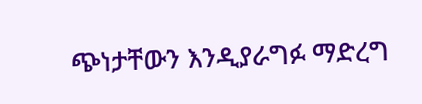ጭነታቸውን እንዲያራግፉ ማድረግ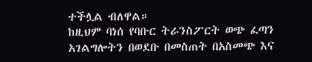ተችሏል ብለዋል።
ከዚህም ባነሰ የባቡር ትራንስፖርት ወጭ ፈጣን አገልግሎትን በወደቡ በመስጠት በአስመጭ እና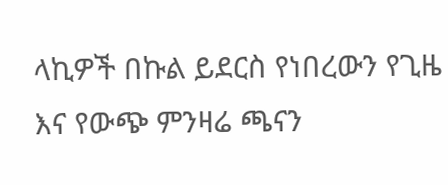ላኪዎች በኩል ይደርስ የነበረውን የጊዜ እና የውጭ ምንዛሬ ጫናን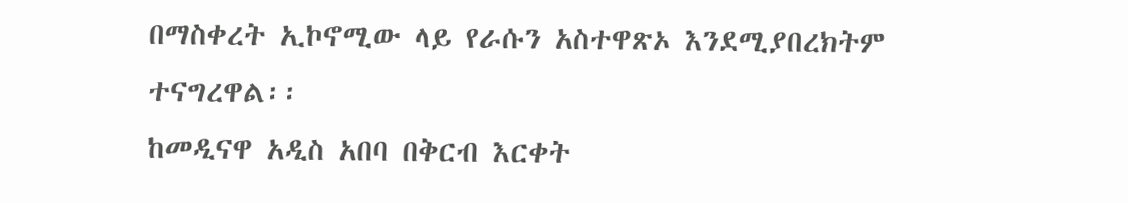በማስቀረት ኢኮኖሚው ላይ የራሱን አስተዋጽኦ እንደሚያበረክትም ተናግረዋል፡፡
ከመዲናዋ አዲስ አበባ በቅርብ እርቀት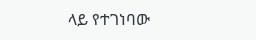ላይ የተገነባው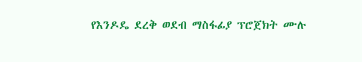የእንዶዴ ደረቅ ወደብ ማስፋፊያ ፕሮጀክት ሙሉ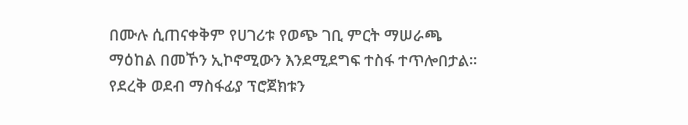በሙሉ ሲጠናቀቅም የሀገሪቱ የወጭ ገቢ ምርት ማሠራጫ ማዕከል በመኾን ኢኮኖሚውን እንደሚደግፍ ተስፋ ተጥሎበታል፡፡
የደረቅ ወደብ ማስፋፊያ ፕሮጀክቱን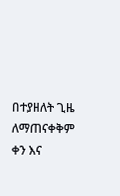በተያዘለት ጊዜ ለማጠናቀቅም ቀን እና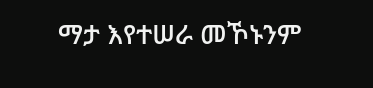ማታ እየተሠራ መኾኑንም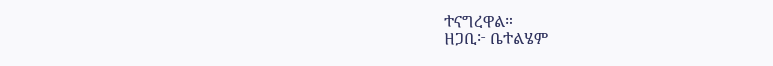ተናግረዋል።
ዘጋቢ፦ ቤተልሄም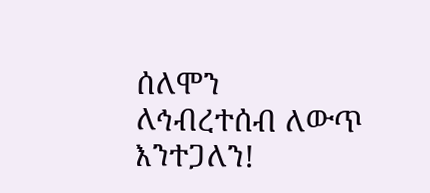ሰለሞን
ለኅብረተሰብ ለውጥ እንተጋለን!